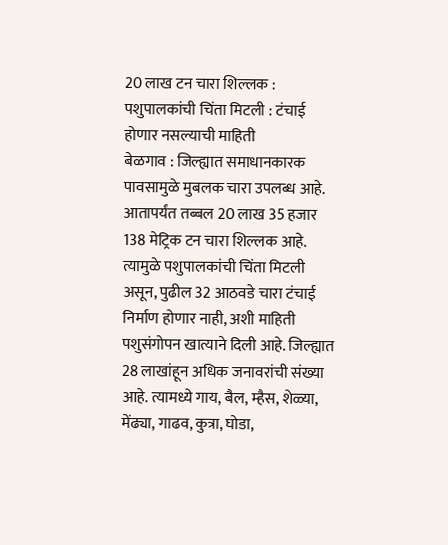20 लाख टन चारा शिल्लक : पशुपालकांची चिंता मिटली : टंचाई होणार नसल्याची माहिती
बेळगाव : जिल्ह्यात समाधानकारक पावसामुळे मुबलक चारा उपलब्ध आहे. आतापर्यंत तब्बल 20 लाख 35 हजार 138 मेट्रिक टन चारा शिल्लक आहे. त्यामुळे पशुपालकांची चिंता मिटली असून, पुढील 32 आठवडे चारा टंचाई निर्माण होणार नाही, अशी माहिती पशुसंगोपन खात्याने दिली आहे. जिल्ह्यात 28 लाखांहून अधिक जनावरांची संख्या आहे. त्यामध्ये गाय, बैल, म्हैस, शेळ्या, मेंढ्या, गाढव, कुत्रा, घोडा,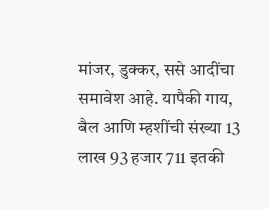मांजर, डुक्कर, ससे आदींचा समावेश आहे. यापैकी गाय, बैल आणि म्हशींची संख्या 13 लाख 93 हजार 711 इतकी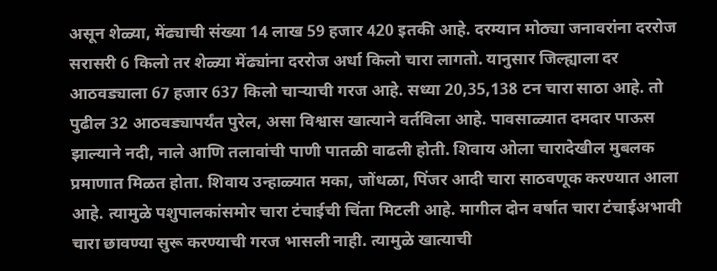असून शेळ्या, मेंढ्याची संख्या 14 लाख 59 हजार 420 इतकी आहे. दरम्यान मोठ्या जनावरांना दररोज सरासरी 6 किलो तर शेळ्या मेंढ्यांना दररोज अर्धा किलो चारा लागतो. यानुसार जिल्ह्याला दर आठवड्याला 67 हजार 637 किलो चाऱ्याची गरज आहे. सध्या 20,35,138 टन चारा साठा आहे. तो पुढील 32 आठवड्यापर्यंत पुरेल, असा विश्वास खात्याने वर्तविला आहे. पावसाळ्यात दमदार पाऊस झाल्याने नदी, नाले आणि तलावांची पाणी पातळी वाढली होती. शिवाय ओला चारादेखील मुबलक प्रमाणात मिळत होता. शिवाय उन्हाळ्यात मका, जोंधळा, पिंजर आदी चारा साठवणूक करण्यात आला आहे. त्यामुळे पशुपालकांसमोर चारा टंचाईची चिंता मिटली आहे. मागील दोन वर्षात चारा टंचाईअभावी चारा छावण्या सुरू करण्याची गरज भासली नाही. त्यामुळे खात्याची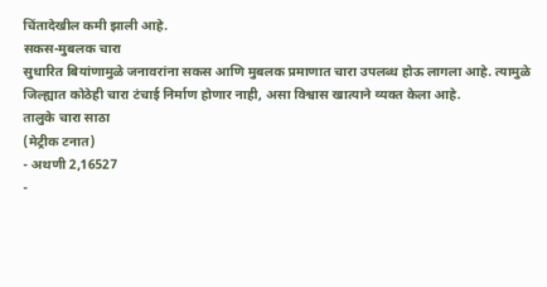चिंतादेखील कमी झाली आहे.
सकस-मुबलक चारा
सुधारित बियांणामुळे जनावरांना सकस आणि मुबलक प्रमाणात चारा उपलब्ध होऊ लागला आहे. त्यामुळे जिल्ह्यात कोठेही चारा टंचाई निर्माण होणार नाही, असा विश्वास खात्याने व्यक्त केला आहे.
तालुके चारा साठा
(मेट्रीक टनात)
- अथणी 2,16527
-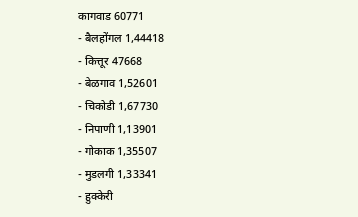कागवाड 60771
- बैलहोंगल 1,44418
- कित्तूर 47668
- बेळगाव 1,52601
- चिकोडी 1,67730
- निपाणी 1,13901
- गोकाक 1,35507
- मुडलगी 1,33341
- हुक्केरी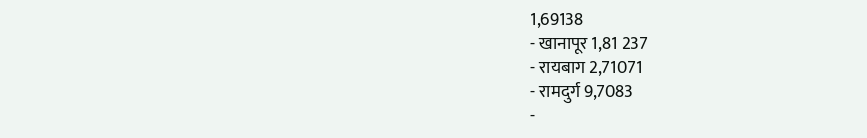1,69138
- खानापूर 1,81 237
- रायबाग 2,71071
- रामदुर्ग 9,7083
-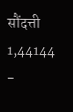सौंदत्ती 1,44144
-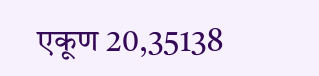एकूण 20,35138